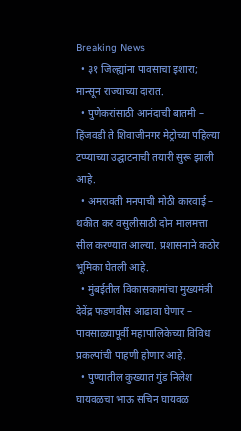Breaking News
  • ३१ जिल्ह्यांना पावसाचा इशारा; मान्सून राज्याच्या दारात.
  • पुणेकरांसाठी आनंदाची बातमी – हिंजवडी ते शिवाजीनगर मेट्रोच्या पहिल्या टप्प्याच्या उद्घाटनाची तयारी सुरू झाली आहे.
  • अमरावती मनपाची मोठी कारवाई – थकीत कर वसुलीसाठी दोन मालमत्ता सील करण्यात आल्या. प्रशासनाने कठोर भूमिका घेतली आहे.
  • मुंबईतील विकासकामांचा मुख्यमंत्री देवेंद्र फडणवीस आढावा घेणार – पावसाळ्यापूर्वी महापालिकेच्या विविध प्रकल्पांची पाहणी होणार आहे.
  • पुण्यातील कुख्यात गुंड निलेश घायवळचा भाऊ सचिन घायवळ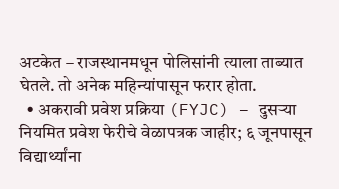अटकेत – राजस्थानमधून पोलिसांनी त्याला ताब्यात घेतले. तो अनेक महिन्यांपासून फरार होता.
  • अकरावी प्रवेश प्रक्रिया (FYJC) – दुसऱ्या नियमित प्रवेश फेरीचे वेळापत्रक जाहीर; ६ जूनपासून विद्यार्थ्यांना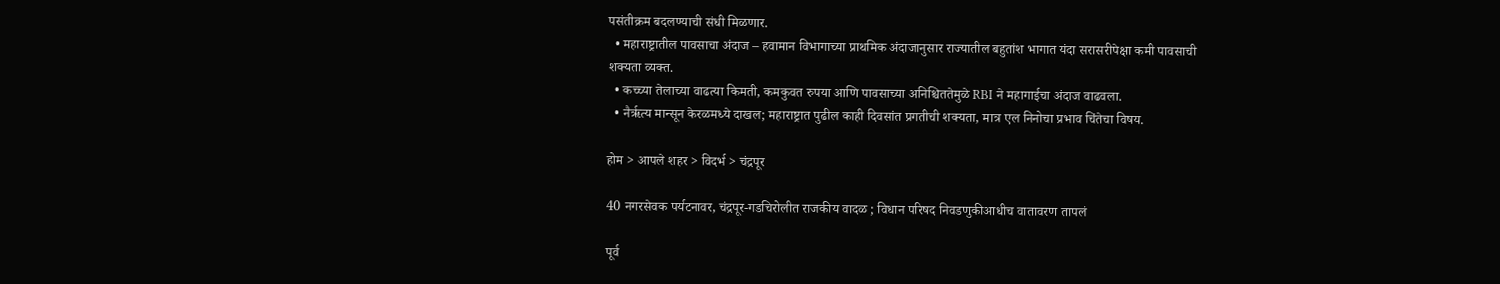पसंतीक्रम बदलण्याची संधी मिळणार.
  • महाराष्ट्रातील पावसाचा अंदाज – हवामान विभागाच्या प्राथमिक अंदाजानुसार राज्यातील बहुतांश भागात यंदा सरासरीपेक्षा कमी पावसाची शक्यता व्यक्त.
  • कच्च्या तेलाच्या वाढत्या किमती, कमकुवत रुपया आणि पावसाच्या अनिश्चिततेमुळे RBI ने महागाईचा अंदाज वाढवला.
  • नैर्ऋत्य मान्सून केरळमध्ये दाखल; महाराष्ट्रात पुढील काही दिवसांत प्रगतीची शक्यता, मात्र एल निनोचा प्रभाव चिंतेचा विषय.

होम > आपले शहर > विदर्भ > चंद्रपूर

40 नगरसेवक पर्यटनावर, चंद्रपूर-गडचिरोलीत राजकीय वादळ ; विधान परिषद निवडणुकीआधीच वातावरण तापलं

पूर्व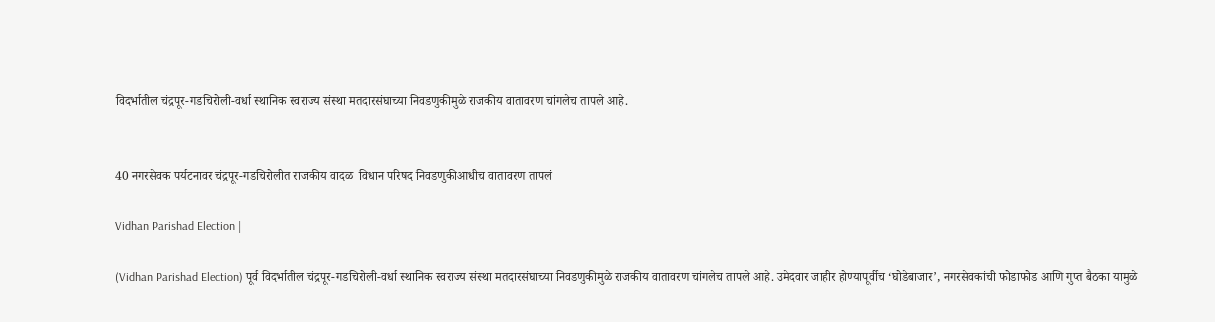विदर्भातील चंद्रपूर-गडचिरोली-वर्धा स्थानिक स्वराज्य संस्था मतदारसंघाच्या निवडणुकीमुळे राजकीय वातावरण चांगलेच तापले आहे.


40 नगरसेवक पर्यटनावर चंद्रपूर-गडचिरोलीत राजकीय वादळ  विधान परिषद निवडणुकीआधीच वातावरण तापलं

Vidhan Parishad Election |

(Vidhan Parishad Election) पूर्व विदर्भातील चंद्रपूर-गडचिरोली-वर्धा स्थानिक स्वराज्य संस्था मतदारसंघाच्या निवडणुकीमुळे राजकीय वातावरण चांगलेच तापले आहे. उमेदवार जाहीर होण्यापूर्वीच ‘घोडेबाजार’, नगरसेवकांची फोडाफोड आणि गुप्त बैठका यामुळे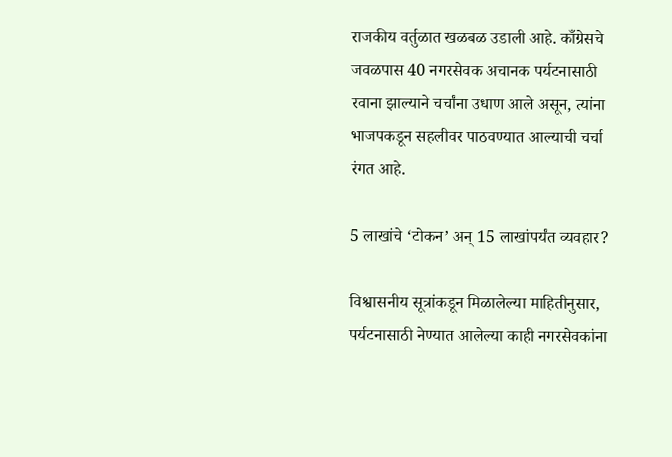राजकीय वर्तुळात खळबळ उडाली आहे. काँग्रेसचे जवळपास 40 नगरसेवक अचानक पर्यटनासाठी रवाना झाल्याने चर्चांना उधाण आले असून, त्यांना भाजपकडून सहलीवर पाठवण्यात आल्याची चर्चा रंगत आहे.

5 लाखांचे ‘टोकन’ अन् 15 लाखांपर्यंत व्यवहार?

विश्वासनीय सूत्रांकडून मिळालेल्या माहितीनुसार, पर्यटनासाठी नेण्यात आलेल्या काही नगरसेवकांना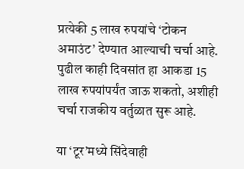प्रत्येकी 5 लाख रुपयांचे ‘टोकन अमाउंट’ देण्यात आल्याची चर्चा आहे. पुढील काही दिवसांत हा आकडा 15 लाख रुपयांपर्यंत जाऊ शकतो, अशीही चर्चा राजकीय वर्तुळात सुरू आहे.

या ‘टूर’मध्ये सिंदेवाही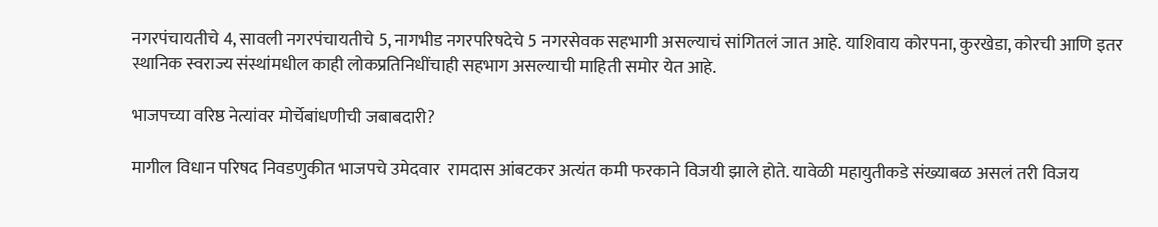नगरपंचायतीचे 4, सावली नगरपंचायतीचे 5, नागभीड नगरपरिषदेचे 5 नगरसेवक सहभागी असल्याचं सांगितलं जात आहे. याशिवाय कोरपना, कुरखेडा, कोरची आणि इतर स्थानिक स्वराज्य संस्थांमधील काही लोकप्रतिनिधींचाही सहभाग असल्याची माहिती समोर येत आहे.

भाजपच्या वरिष्ठ नेत्यांवर मोर्चेबांधणीची जबाबदारी?

मागील विधान परिषद निवडणुकीत भाजपचे उमेदवार  रामदास आंबटकर अत्यंत कमी फरकाने विजयी झाले होते. यावेळी महायुतीकडे संख्याबळ असलं तरी विजय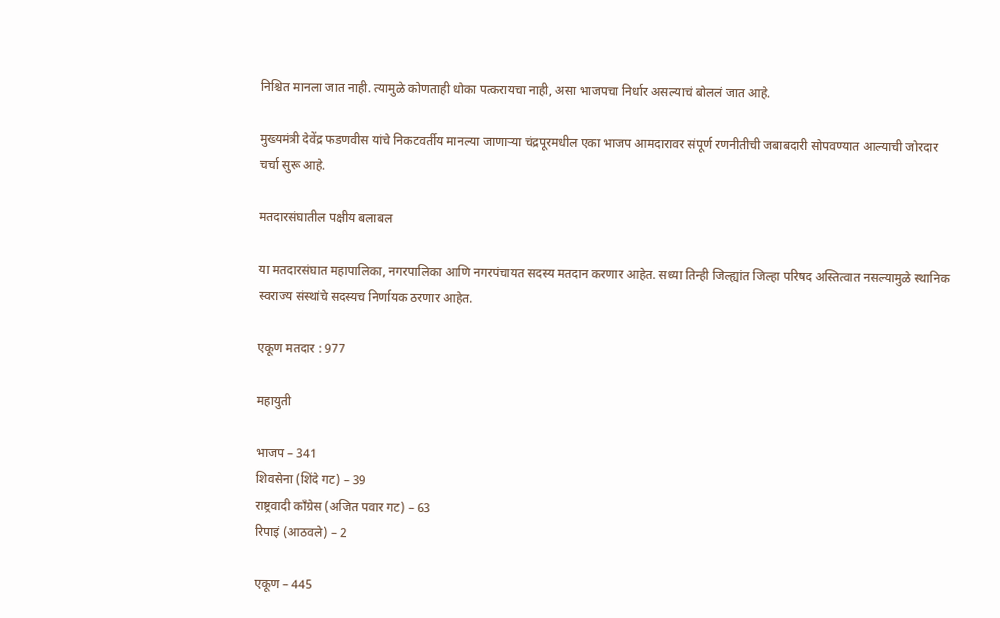निश्चित मानला जात नाही. त्यामुळे कोणताही धोका पत्करायचा नाही, असा भाजपचा निर्धार असल्याचं बोललं जात आहे.

मुख्यमंत्री देवेंद्र फडणवीस यांचे निकटवर्तीय मानल्या जाणाऱ्या चंद्रपूरमधील एका भाजप आमदारावर संपूर्ण रणनीतीची जबाबदारी सोपवण्यात आल्याची जोरदार चर्चा सुरू आहे.

मतदारसंघातील पक्षीय बलाबल

या मतदारसंघात महापालिका, नगरपालिका आणि नगरपंचायत सदस्य मतदान करणार आहेत. सध्या तिन्ही जिल्ह्यांत जिल्हा परिषद अस्तित्वात नसल्यामुळे स्थानिक स्वराज्य संस्थांचे सदस्यच निर्णायक ठरणार आहेत.

एकूण मतदार : 977

महायुती

भाजप – 341
शिवसेना (शिंदे गट) – 39
राष्ट्रवादी काँग्रेस (अजित पवार गट) – 63
रिपाइं (आठवले) – 2

एकूण – 445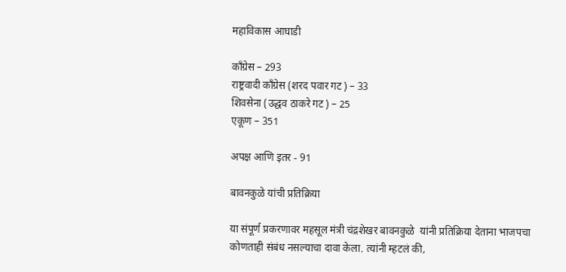महाविकास आघाडी

काँग्रेस – 293
राष्ट्रवादी काँग्रेस (शरद पवार गट) – 33
शिवसेना (उद्धव ठाकरे गट) – 25
एकूण – 351

अपक्ष आणि इतर - 91

बावनकुळे यांची प्रतिक्रिया

या संपूर्ण प्रकरणावर महसूल मंत्री चंद्रशेखर बावनकुळे  यांनी प्रतिक्रिया देताना भाजपचा कोणताही संबंध नसल्याचा दावा केला. त्यांनी म्हटलं की,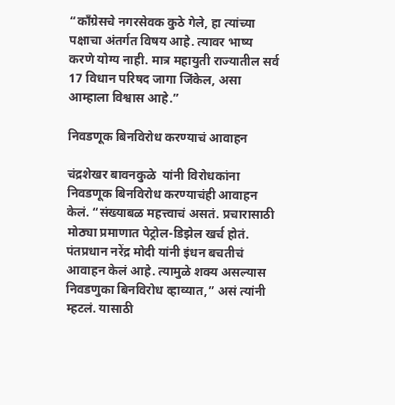“काँग्रेसचे नगरसेवक कुठे गेले, हा त्यांच्या पक्षाचा अंतर्गत विषय आहे. त्यावर भाष्य करणे योग्य नाही. मात्र महायुती राज्यातील सर्व 17 विधान परिषद जागा जिंकेल, असा आम्हाला विश्वास आहे.”

निवडणूक बिनविरोध करण्याचं आवाहन

चंद्रशेखर बावनकुळे  यांनी विरोधकांना निवडणूक बिनविरोध करण्याचंही आवाहन केलं. “संख्याबळ महत्त्वाचं असतं. प्रचारासाठी मोठ्या प्रमाणात पेट्रोल-डिझेल खर्च होतं. पंतप्रधान नरेंद्र मोदी यांनी इंधन बचतीचं आवाहन केलं आहे. त्यामुळे शक्य असल्यास निवडणुका बिनविरोध व्हाव्यात,” असं त्यांनी म्हटलं. यासाठी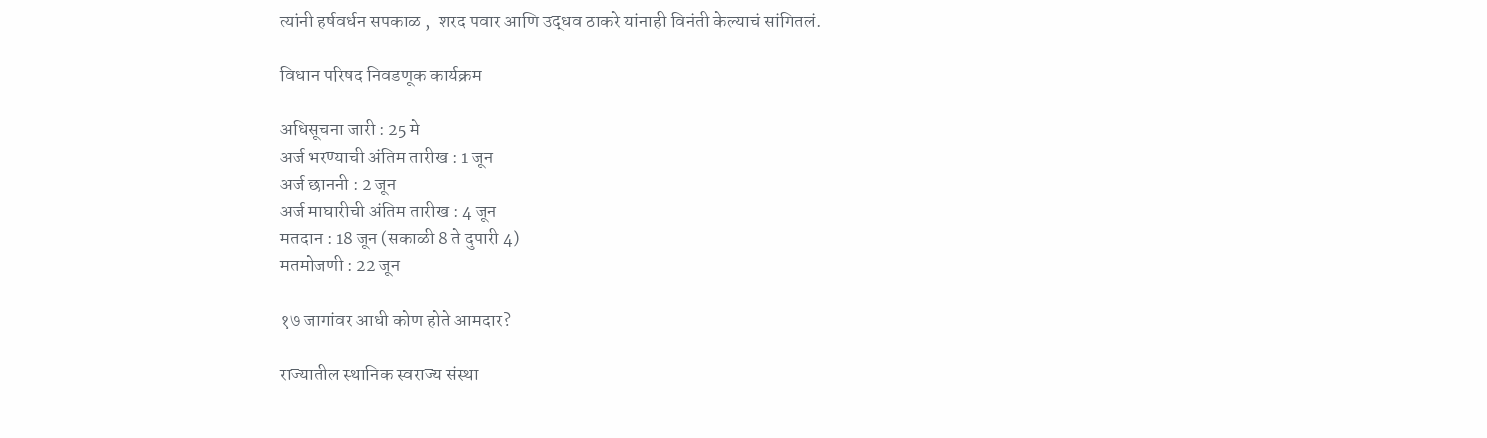त्यांनी हर्षवर्धन सपकाळ ,  शरद पवार आणि उद्धव ठाकरे यांनाही विनंती केल्याचं सांगितलं.

विधान परिषद निवडणूक कार्यक्रम

अधिसूचना जारी : 25 मे
अर्ज भरण्याची अंतिम तारीख : 1 जून
अर्ज छाननी : 2 जून
अर्ज माघारीची अंतिम तारीख : 4 जून
मतदान : 18 जून (सकाळी 8 ते दुपारी 4)
मतमोजणी : 22 जून

१७ जागांवर आधी कोण होते आमदार?

राज्यातील स्थानिक स्वराज्य संस्था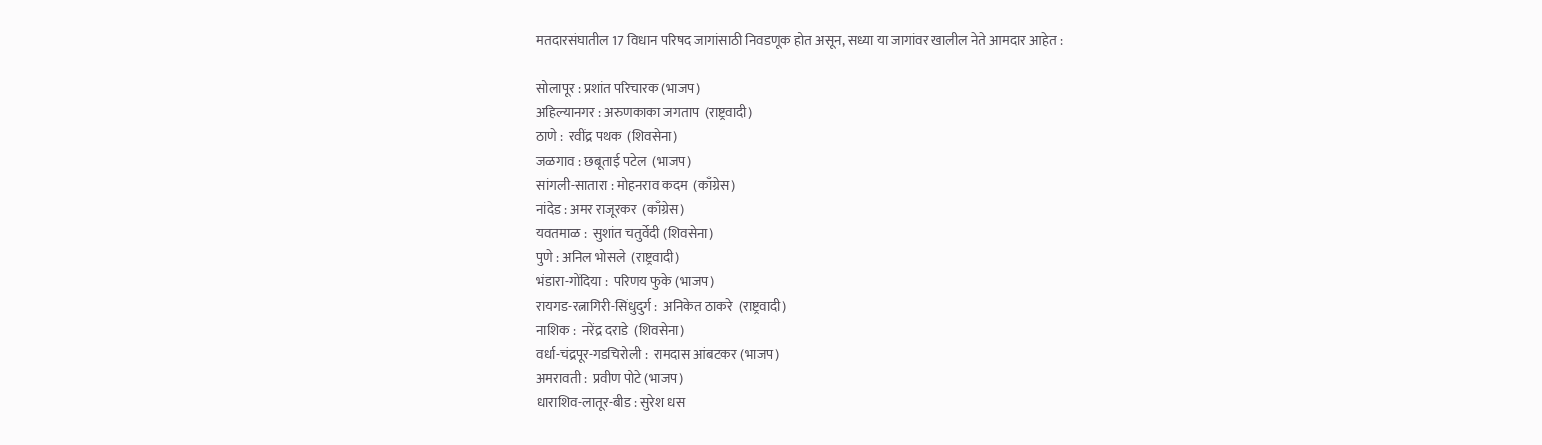मतदारसंघातील 17 विधान परिषद जागांसाठी निवडणूक होत असून, सध्या या जागांवर खालील नेते आमदार आहेत :

सोलापूर : प्रशांत परिचारक (भाजप)
अहिल्यानगर : अरुणकाका जगताप  (राष्ट्रवादी)
ठाणे :  रवींद्र पथक  (शिवसेना)
जळगाव : छबूताई पटेल  (भाजप)
सांगली-सातारा : मोहनराव कदम  (काँग्रेस)
नांदेड : अमर राजूरकर  (काँग्रेस)
यवतमाळ :  सुशांत चतुर्वेदी (शिवसेना)
पुणे : अनिल भोसले  (राष्ट्रवादी)
भंडारा-गोंदिया :  परिणय फुके (भाजप)
रायगड-रत्नागिरी-सिंधुदुर्ग :  अनिकेत ठाकरे  (राष्ट्रवादी)
नाशिक :  नरेंद्र दराडे  (शिवसेना)
वर्धा-चंद्रपूर-गडचिरोली :  रामदास आंबटकर (भाजप)
अमरावती :  प्रवीण पोटे (भाजप)
धाराशिव-लातूर-बीड : सुरेश धस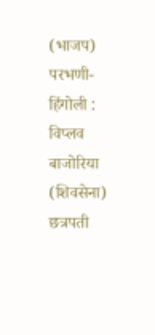(भाजप)
परभणी-हिंगोली : विप्लव बाजोरिया (शिवसेना)
छत्रपती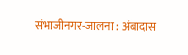संभाजीनगर-जालना : अंबादास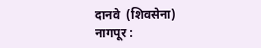दानवे  (शिवसेना)
नागपूर :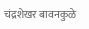चंद्रशेखर बावनकुळे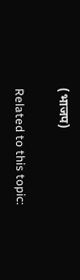(भाजप)

Related to this topic: